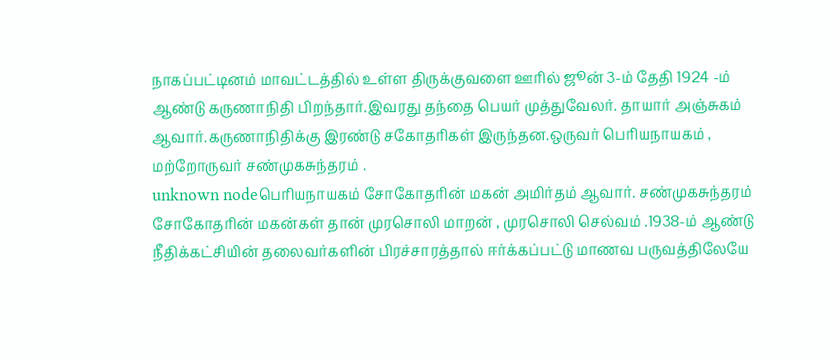நாகப்பட்டினம் மாவட்டத்தில் உள்ள திருக்குவளை ஊரில் ஜூன் 3-ம் தேதி 1924 -ம் ஆண்டு கருணாநிதி பிறந்தார்.இவரது தந்தை பெயர் முத்துவேலர். தாயார் அஞ்சுகம் ஆவார்.கருணாநிதிக்கு இரண்டு சகோதரிகள் இருந்தன.ஒருவர் பெரியநாயகம் , மற்றோருவர் சண்முகசுந்தரம் .
unknown nodeபெரியநாயகம் சோகோதரின் மகன் அமிர்தம் ஆவார். சண்முகசுந்தரம் சோகோதரின் மகன்கள் தான் முரசொலி மாறன் , முரசொலி செல்வம் .1938-ம் ஆண்டு நீதிக்கட்சியின் தலைவர்களின் பிரச்சாரத்தால் ஈர்க்கப்பட்டு மாணவ பருவத்திலேயே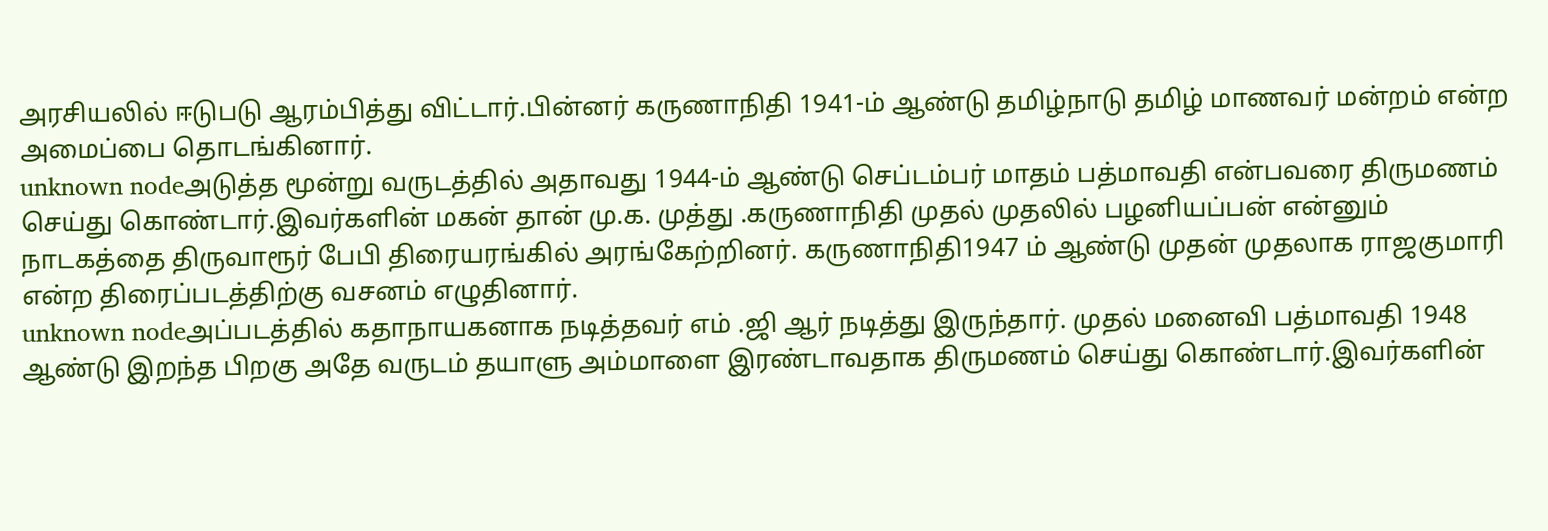அரசியலில் ஈடுபடு ஆரம்பித்து விட்டார்.பின்னர் கருணாநிதி 1941-ம் ஆண்டு தமிழ்நாடு தமிழ் மாணவர் மன்றம் என்ற அமைப்பை தொடங்கினார்.
unknown nodeஅடுத்த மூன்று வருடத்தில் அதாவது 1944-ம் ஆண்டு செப்டம்பர் மாதம் பத்மாவதி என்பவரை திருமணம் செய்து கொண்டார்.இவர்களின் மகன் தான் மு.க. முத்து .கருணாநிதி முதல் முதலில் பழனியப்பன் என்னும் நாடகத்தை திருவாரூர் பேபி திரையரங்கில் அரங்கேற்றினர். கருணாநிதி1947 ம் ஆண்டு முதன் முதலாக ராஜகுமாரி என்ற திரைப்படத்திற்கு வசனம் எழுதினார்.
unknown nodeஅப்படத்தில் கதாநாயகனாக நடித்தவர் எம் .ஜி ஆர் நடித்து இருந்தார். முதல் மனைவி பத்மாவதி 1948 ஆண்டு இறந்த பிறகு அதே வருடம் தயாளு அம்மாளை இரண்டாவதாக திருமணம் செய்து கொண்டார்.இவர்களின்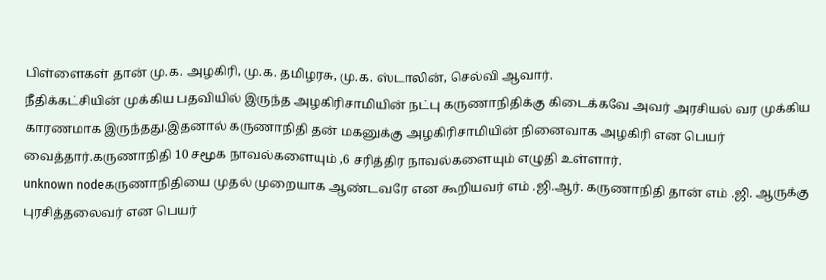பிள்ளைகள் தான் மு.க. அழகிரி, மு.க. தமிழரசு, மு.க. ஸ்டாலின், செல்வி ஆவார்.
நீதிக்கட்சியின் முக்கிய பதவியில் இருந்த அழகிரிசாமியின் நட்பு கருணாநிதிக்கு கிடைக்கவே அவர் அரசியல் வர முக்கிய காரணமாக இருந்தது.இதனால் கருணாநிதி தன் மகனுக்கு அழகிரிசாமியின் நினைவாக அழகிரி என பெயர் வைத்தார்.கருணாநிதி 10 சமூக நாவல்களையும் ,6 சரித்திர நாவல்களையும் எழுதி உள்ளார்.
unknown nodeகருணாநிதியை முதல் முறையாக ஆண்டவரே என கூறியவர் எம் .ஜி.ஆர். கருணாநிதி தான் எம் .ஜி. ஆருக்கு புரசித்தலைவர் என பெயர்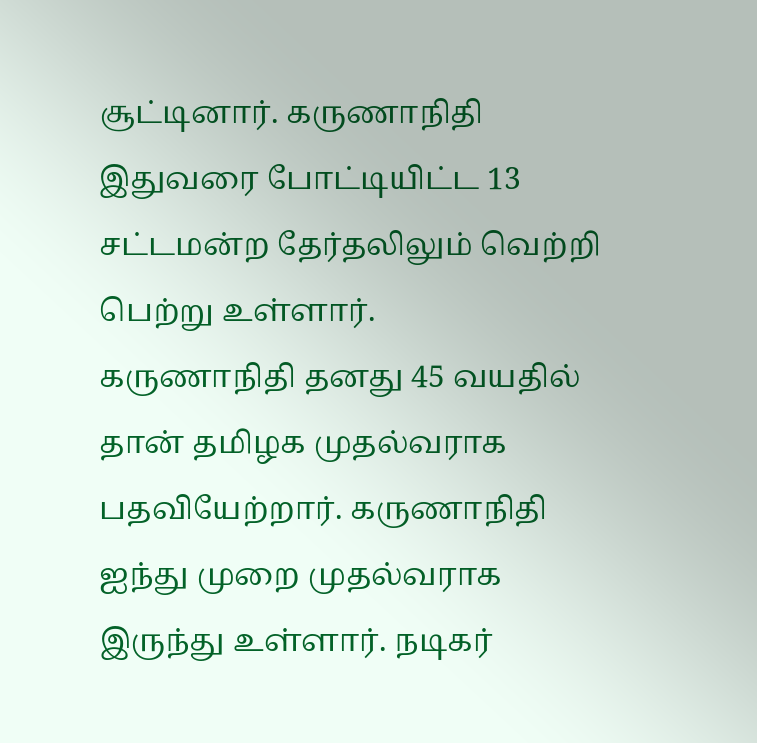சூட்டினார். கருணாநிதி இதுவரை போட்டியிட்ட 13 சட்டமன்ற தேர்தலிலும் வெற்றி பெற்று உள்ளார்.
கருணாநிதி தனது 45 வயதில் தான் தமிழக முதல்வராக பதவியேற்றார். கருணாநிதி ஐந்து முறை முதல்வராக இருந்து உள்ளார். நடிகர்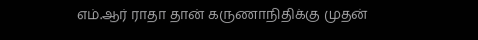எம்.ஆர் ராதா தான் கருணாநிதிக்கு முதன்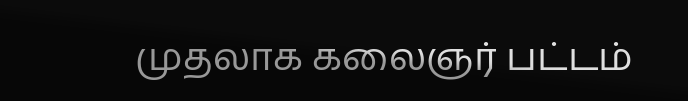முதலாக கலைஞர் பட்டம்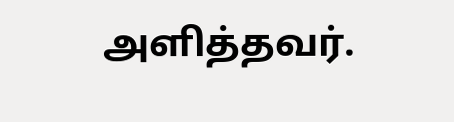அளித்தவர்.